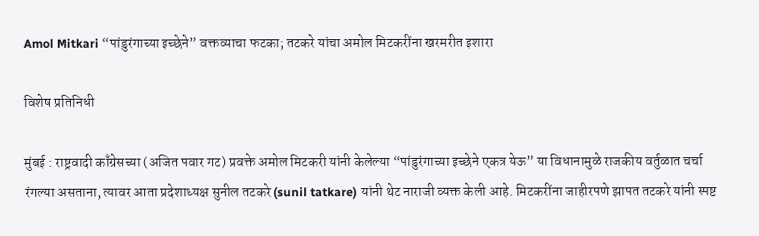Amol Mitkari “पांडुरंगाच्या इच्छेने” वक्तव्याचा फटका; तटकरे यांचा अमोल मिटकरींना खरमरीत इशारा

विशेष प्रतिनिधी

मुंबई : राष्ट्रवादी काँग्रेसच्या (अजित पवार गट) प्रवक्ते अमोल मिटकरी यांनी केलेल्या “पांडुरंगाच्या इच्छेने एकत्र येऊ” या विधानामुळे राजकीय वर्तुळात चर्चा रंगल्या असताना, त्यावर आता प्रदेशाध्यक्ष सुनील तटकरे (sunil tatkare) यांनी थेट नाराजी व्यक्त केली आहे. मिटकरींना जाहीरपणे झापत तटकरे यांनी स्पष्ट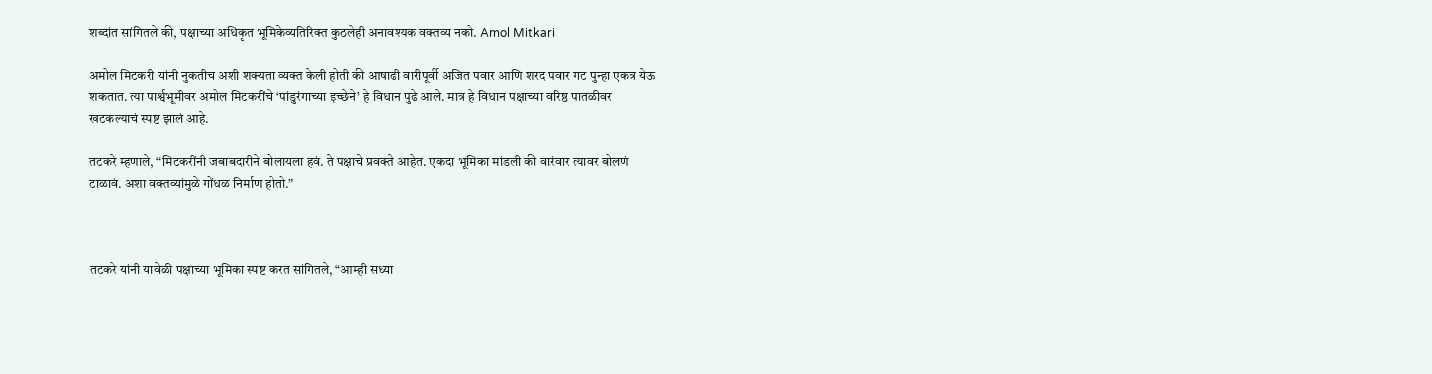शब्दांत सांगितले की, पक्षाच्या अधिकृत भूमिकेव्यतिरिक्त कुठलेही अनावश्यक वक्तव्य नको. Amol Mitkari

अमोल मिटकरी यांनी नुकतीच अशी शक्यता व्यक्त केली होती की आषाढी वारीपूर्वी अजित पवार आणि शरद पवार गट पुन्हा एकत्र येऊ शकतात. त्या पार्श्वभूमीवर अमोल मिटकरींचे ‘पांडुरंगाच्या इच्छेने’ हे विधान पुढे आले. मात्र हे विधान पक्षाच्या वरिष्ठ पातळीवर खटकल्याचं स्पष्ट झालं आहे.

तटकरे म्हणाले, “मिटकरींनी जबाबदारीने बोलायला हवं. ते पक्षाचे प्रवक्ते आहेत. एकदा भूमिका मांडली की वारंवार त्यावर बोलणं टाळावं. अशा वक्तव्यांमुळे गोंधळ निर्माण होतो.”



तटकरे यांनी यावेळी पक्षाच्या भूमिका स्पष्ट करत सांगितले, “आम्ही सध्या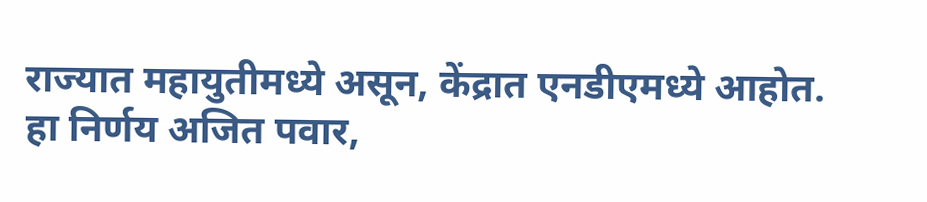राज्यात महायुतीमध्ये असून, केंद्रात एनडीएमध्ये आहोत. हा निर्णय अजित पवार,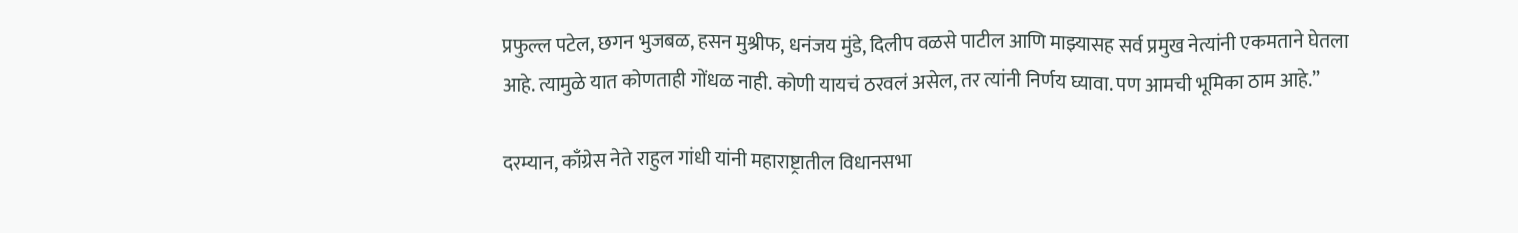प्रफुल्ल पटेल, छगन भुजबळ, हसन मुश्रीफ, धनंजय मुंडे, दिलीप वळसे पाटील आणि माझ्यासह सर्व प्रमुख नेत्यांनी एकमताने घेतला आहे. त्यामुळे यात कोणताही गोंधळ नाही. कोणी यायचं ठरवलं असेल, तर त्यांनी निर्णय घ्यावा. पण आमची भूमिका ठाम आहे.”

दरम्यान, काँग्रेस नेते राहुल गांधी यांनी महाराष्ट्रातील विधानसभा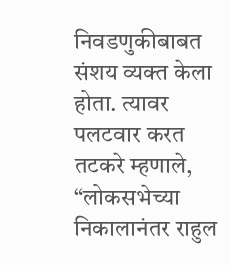निवडणुकीबाबत संशय व्यक्त केला होता. त्यावर पलटवार करत तटकरे म्हणाले, “लोकसभेच्या निकालानंतर राहुल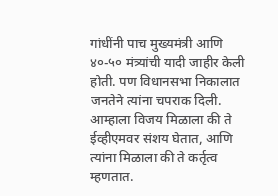गांधींनी पाच मुख्यमंत्री आणि ४०-५० मंत्र्यांची यादी जाहीर केली होती. पण विधानसभा निकालात जनतेने त्यांना चपराक दिली. आम्हाला विजय मिळाला की ते ईव्हीएमवर संशय घेतात, आणि त्यांना मिळाला की ते कर्तृत्व म्हणतात.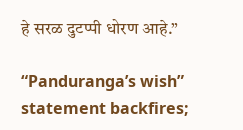हे सरळ दुटप्पी धोरण आहे.”

“Panduranga’s wish” statement backfires;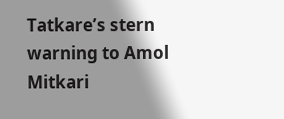Tatkare’s stern warning to Amol Mitkari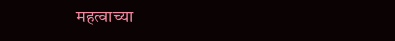महत्वाच्या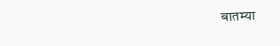बातम्या